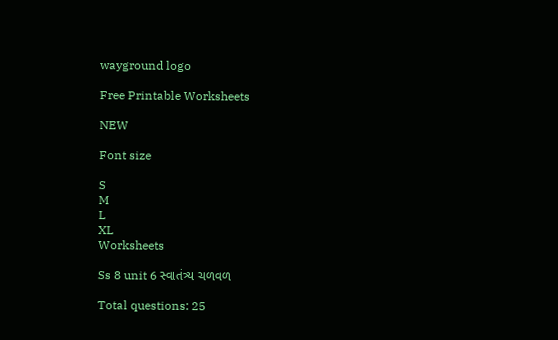wayground logo

Free Printable Worksheets

NEW

Font size

S
M
L
XL
Worksheets

Ss 8 unit 6 સ્વાતંત્ર્ય ચળવળ

Total questions: 25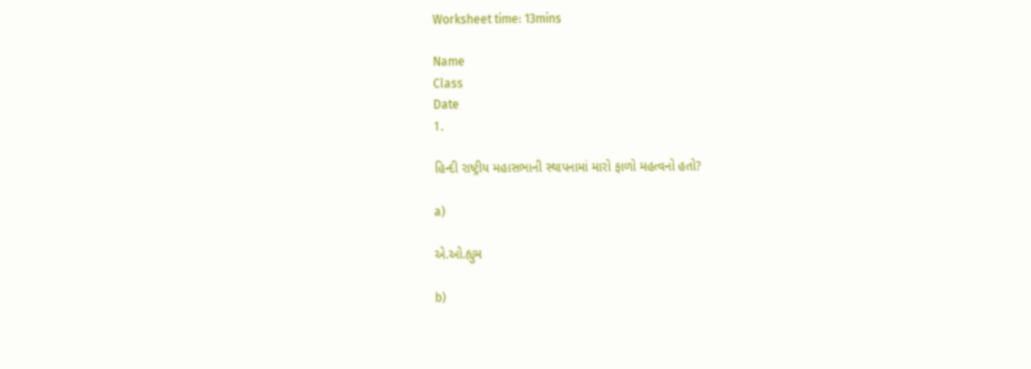Worksheet time: 13mins

Name
Class
Date
1.

હિન્દી રાષ્ટ્રીય મહાસભાની સ્થાપનામાં મારો ફાળો મહત્વનો હતો?

a)

એ.ઓ.હ્યુમ

b)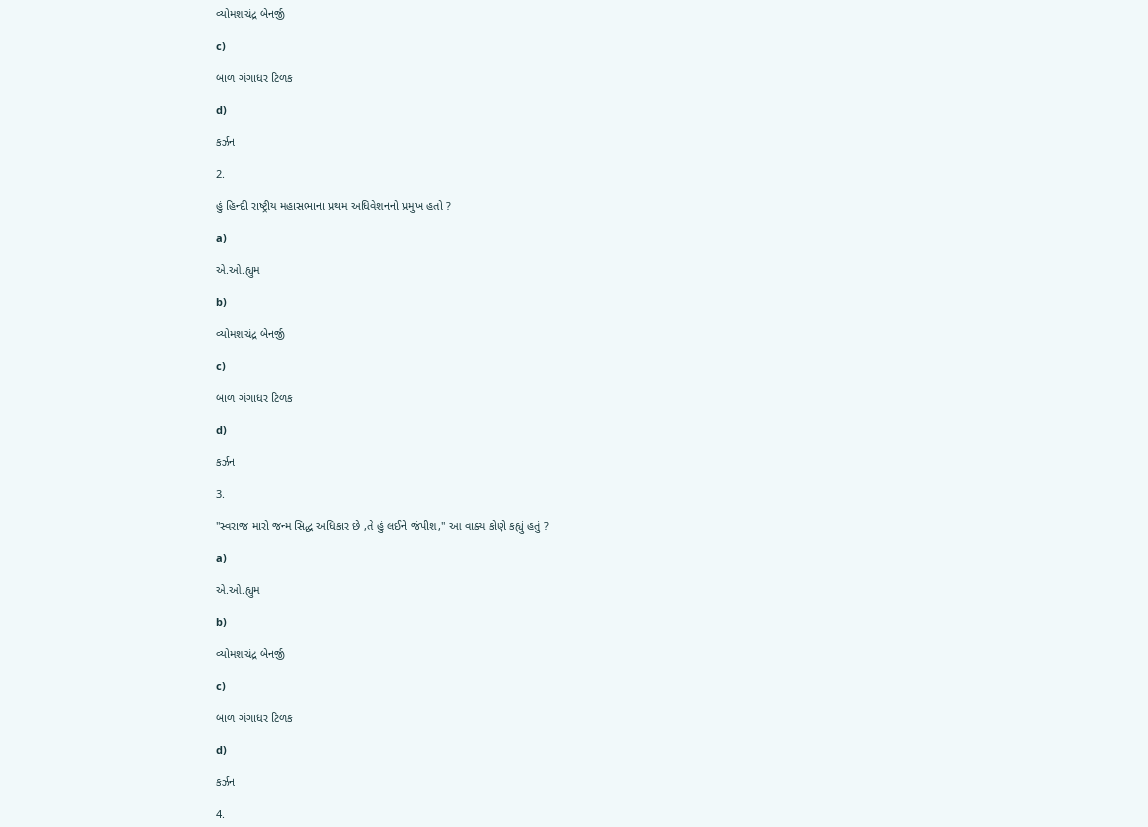વ્યોમશચંદ્ર બેનર્જી

c)

બાળ ગંગાધર ટિળક

d)

કર્ઝન

2.

હું હિન્દી રાષ્ટ્રીય મહાસભાના પ્રથમ અધિવેશનનો પ્રમુખ હતો ?

a)

એ.ઓ.હ્યુમ

b)

વ્યોમશચંદ્ર બેનર્જી

c)

બાળ ગંગાધર ટિળક

d)

કર્ઝન

3.

"સ્વરાજ મારો જન્મ સિદ્ધ અધિકાર છે ,તે હું લઈને જંપીશ," આ વાક્ય કોણે કહ્યું હતું ?

a)

એ.ઓ.હ્યુમ

b)

વ્યોમશચંદ્ર બેનર્જી

c)

બાળ ગંગાધર ટિળક

d)

કર્ઝન

4.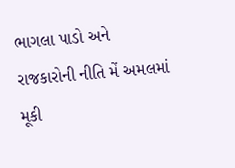ભાગલા પાડો અને રાજકારોની નીતિ મેં અમલમાં મૂકી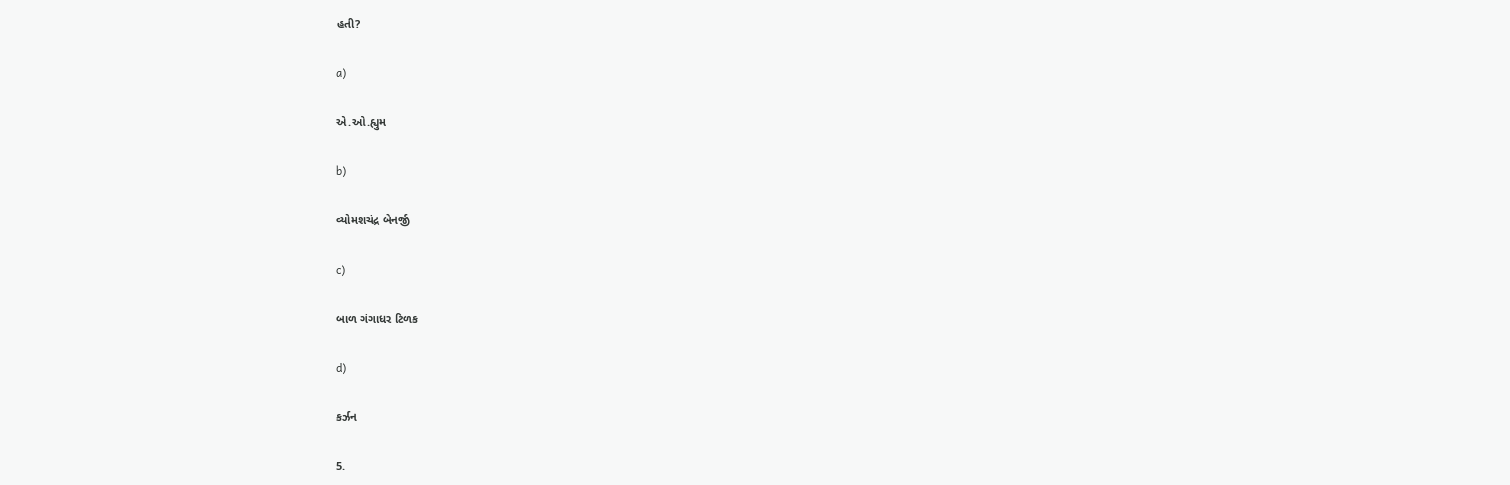હતી?

a)

એ.ઓ.હ્યુમ

b)

વ્યોમશચંદ્ર બેનર્જી

c)

બાળ ગંગાધર ટિળક

d)

કર્ઝન

5.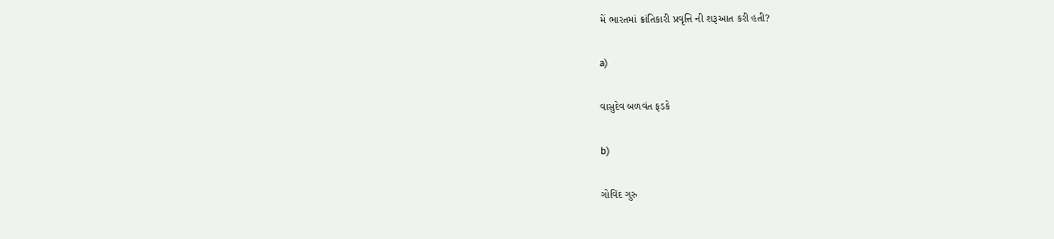મેં ભારતમાં ક્રાંતિકારી પ્રવૃત્તિ ની શરૂઆત કરી હતી?

a)

વાસુદેવ બળવંત ફડકે

b)

ગોવિંદ ગુરુ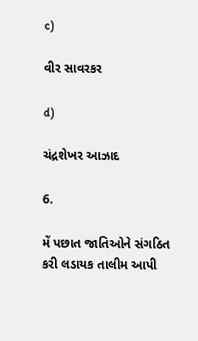c)

વીર સાવરકર

d)

ચંદ્રશેખર આઝાદ

6.

મેં પછાત જાતિઓને સંગઠિત કરી લડાયક તાલીમ આપી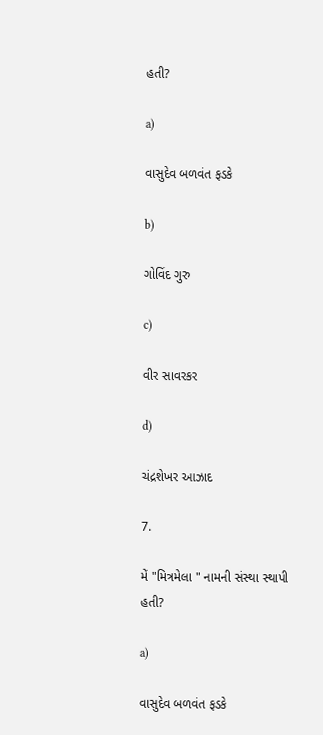હતી?

a)

વાસુદેવ બળવંત ફડકે

b)

ગોવિંદ ગુરુ

c)

વીર સાવરકર

d)

ચંદ્રશેખર આઝાદ

7.

મેં "મિત્રમેલા " નામની સંસ્થા સ્થાપી હતી?

a)

વાસુદેવ બળવંત ફડકે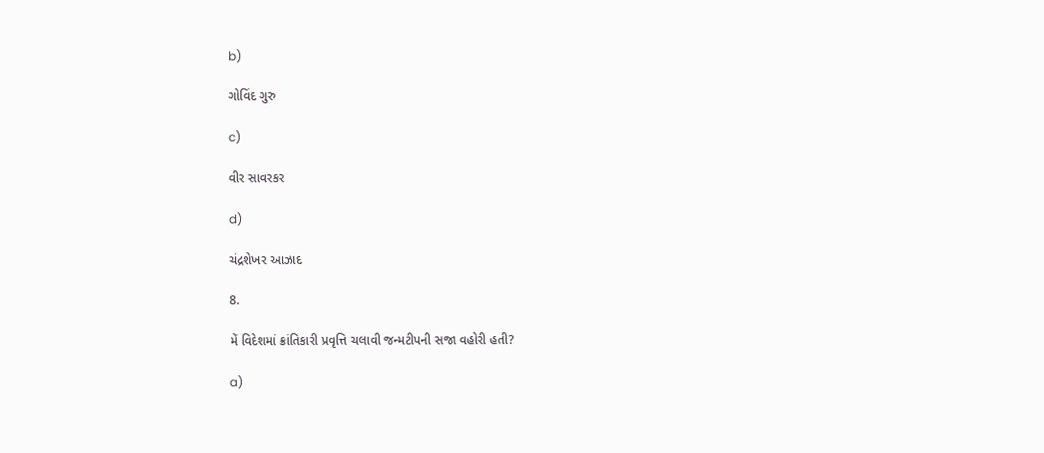b)

ગોવિંદ ગુરુ

c)

વીર સાવરકર

d)

ચંદ્રશેખર આઝાદ

8.

મેં વિદેશમાં ક્રાંતિકારી પ્રવૃત્તિ ચલાવી જન્મટીપની સજા વહોરી હતી?

a)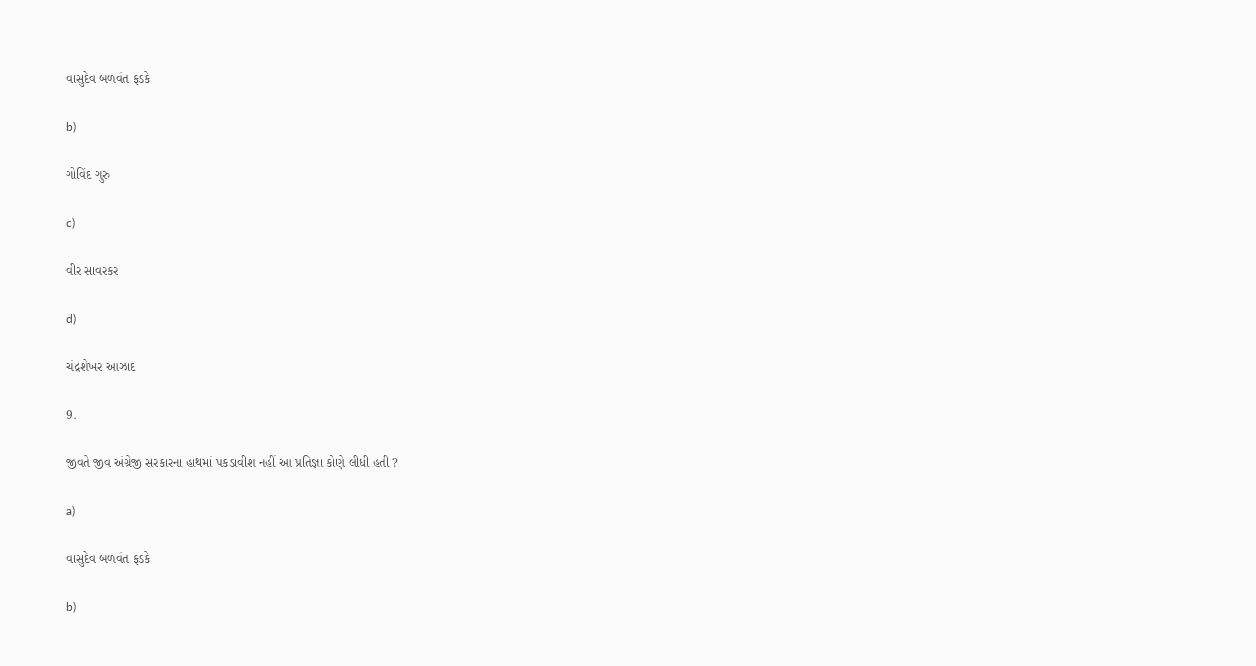વાસુદેવ બળવંત ફડકે

b)

ગોવિંદ ગુરુ

c)

વીર સાવરકર

d)

ચંદ્રશેખર આઝાદ

9.

જીવતે જીવ અંગ્રેજી સરકારના હાથમાં પકડાવીશ નહીં આ પ્રતિજ્ઞા કોણે લીધી હતી ?

a)

વાસુદેવ બળવંત ફડકે

b)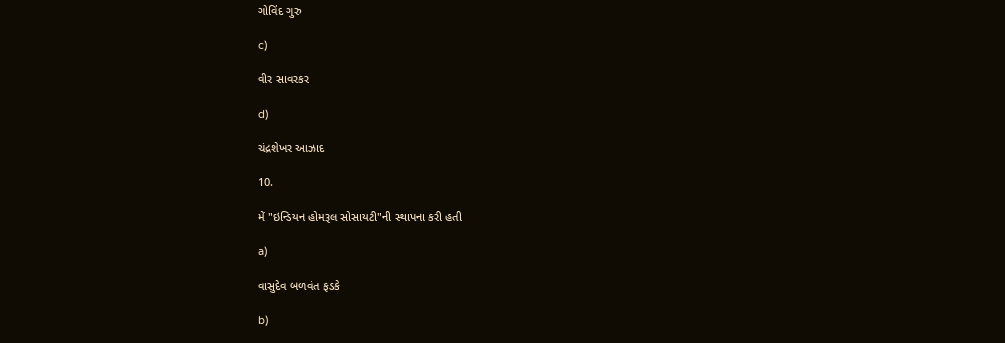ગોવિંદ ગુરુ

c)

વીર સાવરકર

d)

ચંદ્રશેખર આઝાદ

10.

મેં "ઇન્ડિયન હોમરૂલ સોસાયટી"ની સ્થાપના કરી હતી

a)

વાસુદેવ બળવંત ફડકે

b)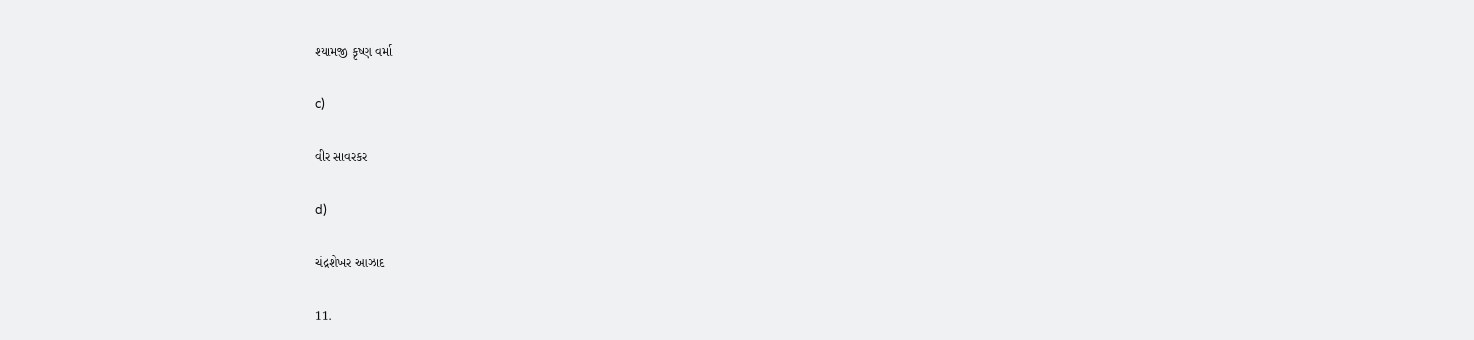શ્યામજી કૃષ્ણ વર્મા

c)

વીર સાવરકર

d)

ચંદ્રશેખર આઝાદ

11.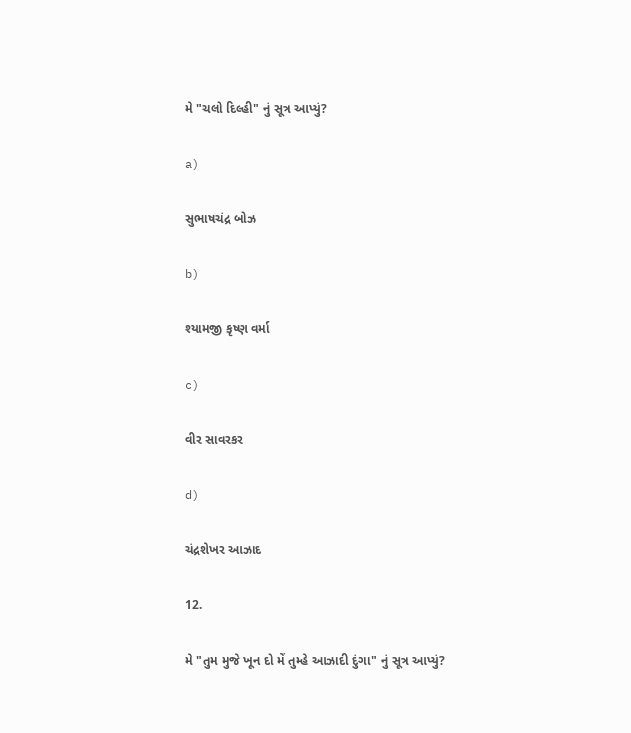મે "ચલો દિલ્હી" નું સૂત્ર આપ્યું?

a)

સુભાષચંદ્ર બોઝ

b)

શ્યામજી કૃષ્ણ વર્મા

c)

વીર સાવરકર

d)

ચંદ્રશેખર આઝાદ

12.

મે "તુમ મુજે ખૂન દો મેં તુમ્હે આઝાદી દુંગા" નું સૂત્ર આપ્યું?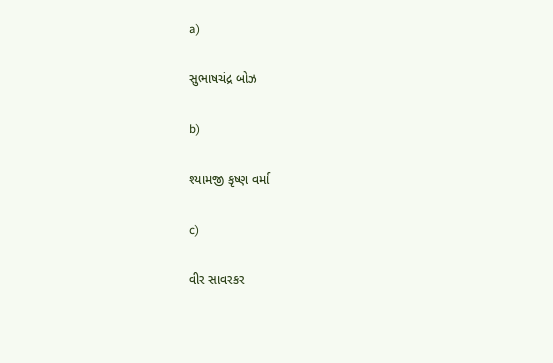a)

સુભાષચંદ્ર બોઝ

b)

શ્યામજી કૃષ્ણ વર્મા

c)

વીર સાવરકર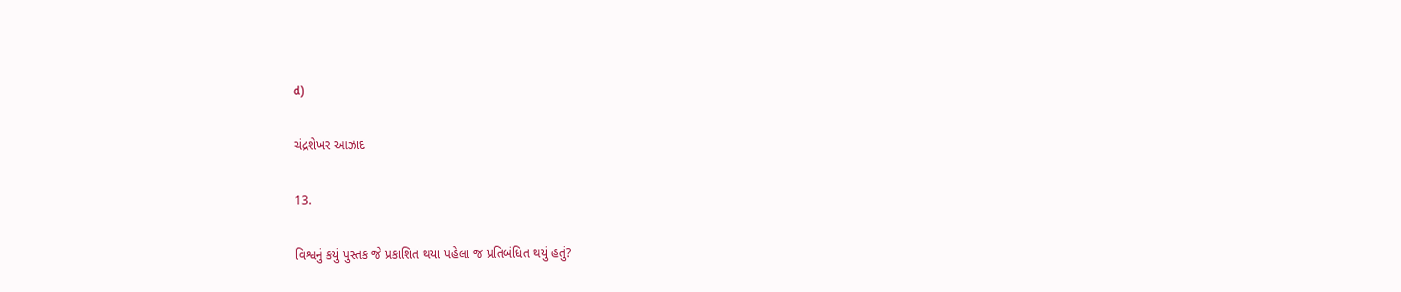d)

ચંદ્રશેખર આઝાદ

13.

વિશ્વનું કયું પુસ્તક જે પ્રકાશિત થયા પહેલા જ પ્રતિબંધિત થયું હતું?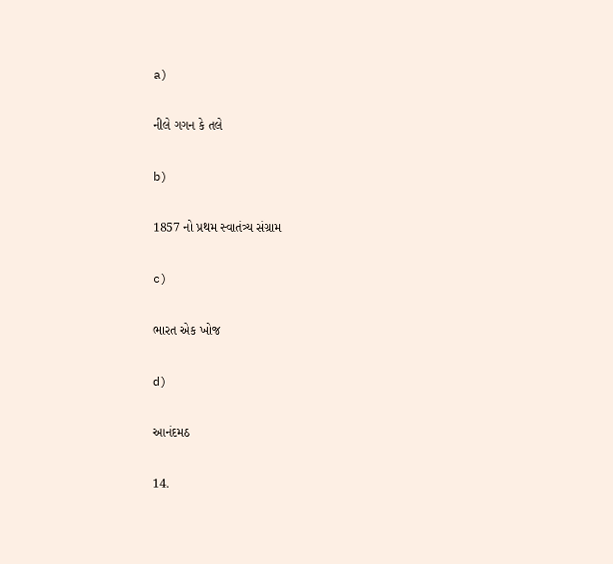a)

નીલે ગગન કે તલે

b)

1857 નો પ્રથમ સ્વાતંત્ર્ય સંગ્રામ

c)

ભારત એક ખોજ

d)

આનંદમઠ

14.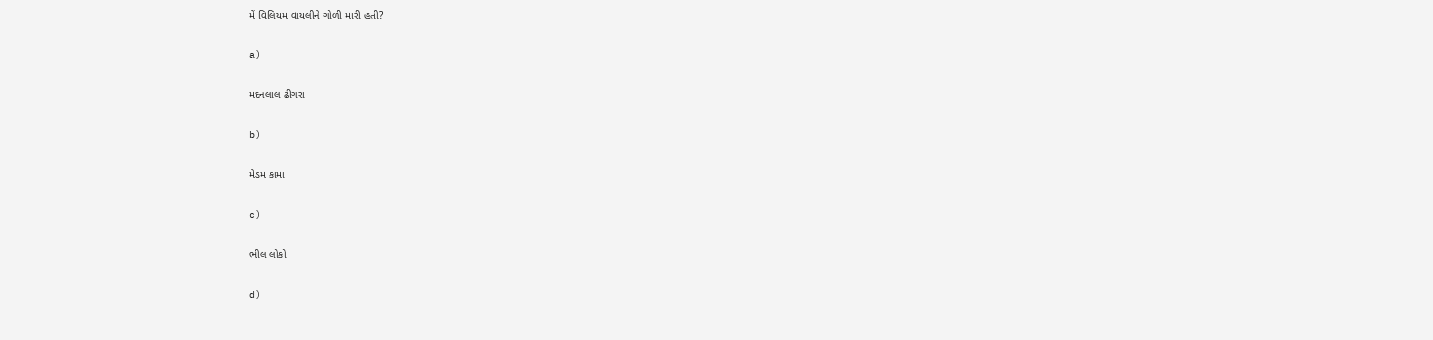મેં વિલિયમ વાયલીને ગોળી મારી હતી?

a)

મદનલાલ ઢીગરા

b)

મેડમ કામા

c)

ભીલ લોકો

d)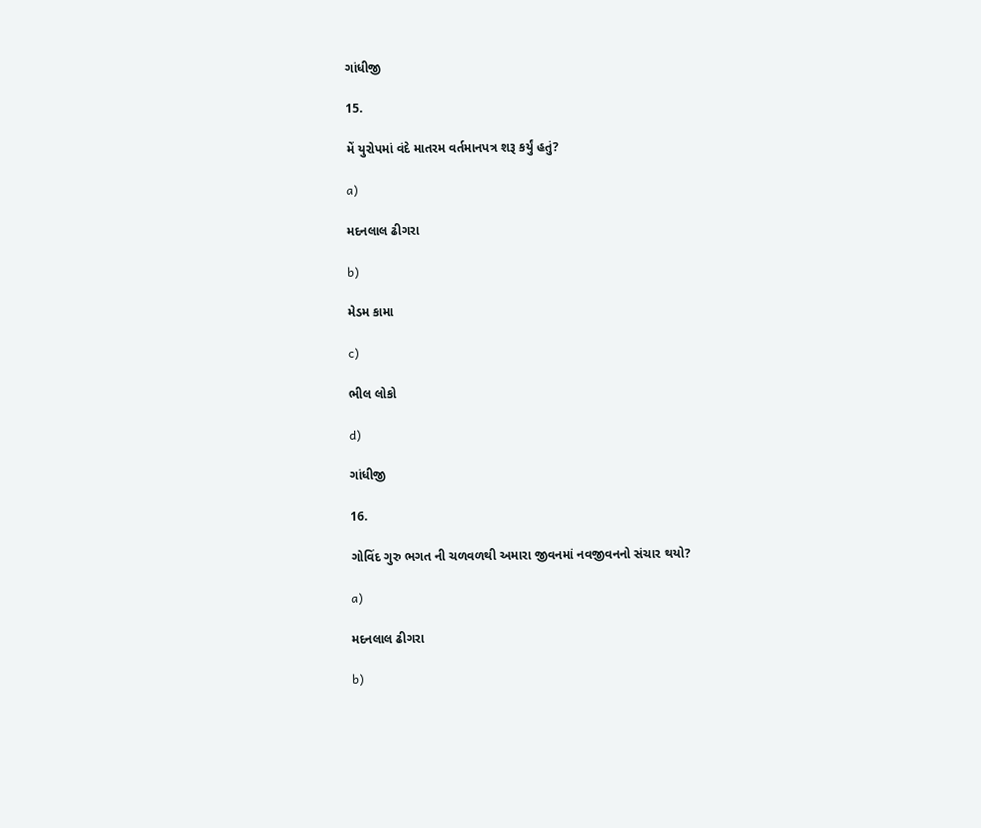ગાંધીજી

15.

મેં યુરોપમાં વંદે માતરમ વર્તમાનપત્ર શરૂ કર્યું હતું?

a)

મદનલાલ ઢીગરા

b)

મેડમ કામા

c)

ભીલ લોકો

d)

ગાંધીજી

16.

ગોવિંદ ગુરુ ભગત ની ચળવળથી અમારા જીવનમાં નવજીવનનો સંચાર થયો?

a)

મદનલાલ ઢીગરા

b)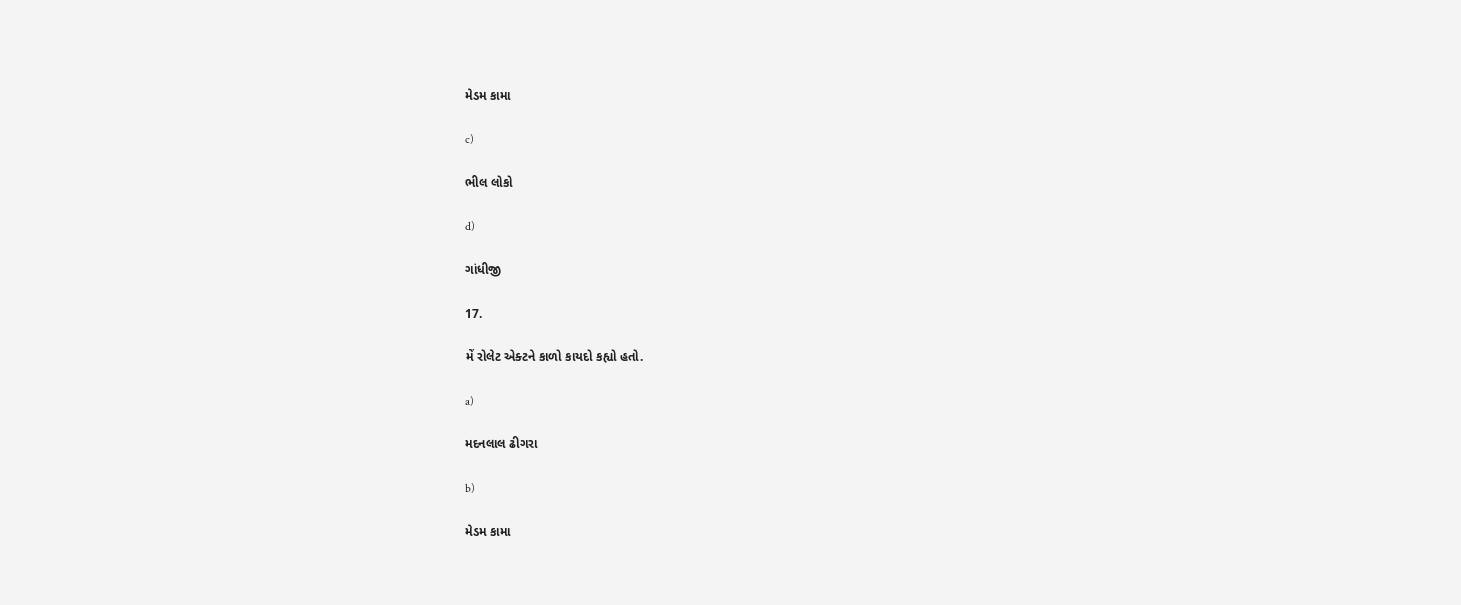મેડમ કામા

c)

ભીલ લોકો

d)

ગાંધીજી

17.

મેં રોલેટ એક્ટને કાળો કાયદો કહ્યો હતો.

a)

મદનલાલ ઢીગરા

b)

મેડમ કામા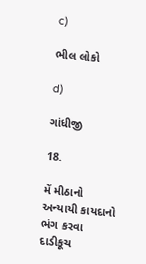c)

ભીલ લોકો

d)

ગાંધીજી

18.

મેં મીઠાનો અન્યાયી કાયદાનો ભંગ કરવા દાડીકૂચ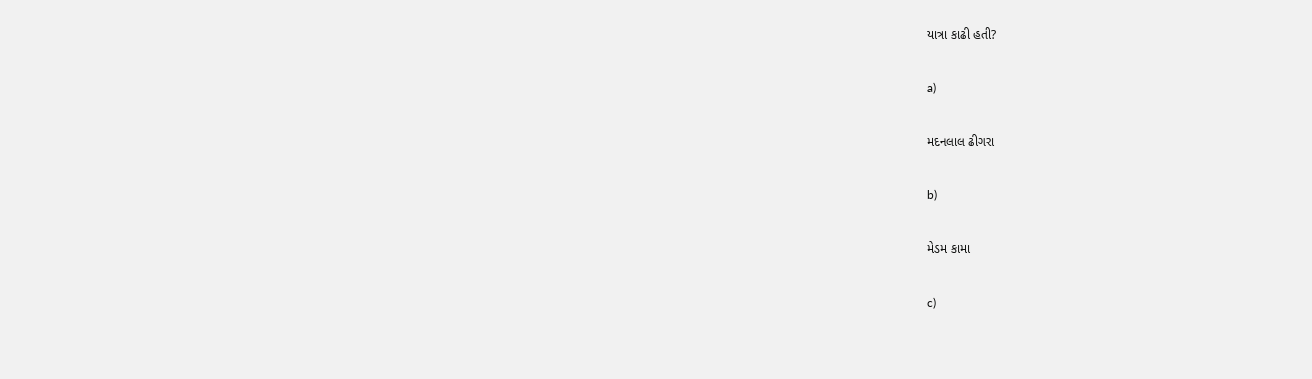યાત્રા કાઢી હતી?

a)

મદનલાલ ઢીગરા

b)

મેડમ કામા

c)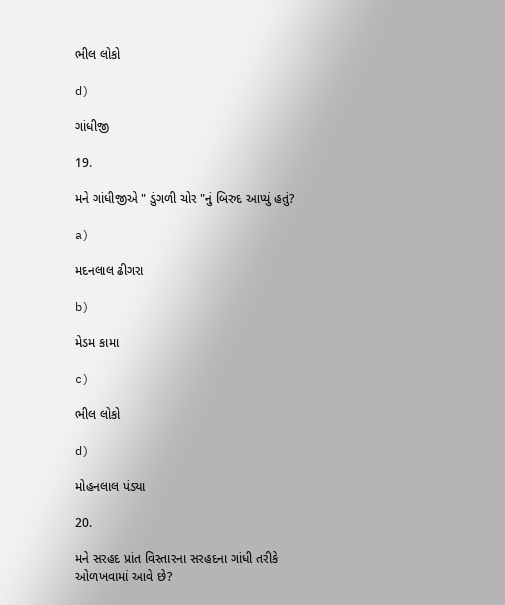ભીલ લોકો

d)

ગાંધીજી

19.

મને ગાંધીજીએ " ડુંગળી ચોર "નું બિરુદ આપ્યું હતું?

a)

મદનલાલ ઢીગરા

b)

મેડમ કામા

c)

ભીલ લોકો

d)

મોહનલાલ પંડ્યા

20.

મને સરહદ પ્રાંત વિસ્તારના સરહદના ગાંધી તરીકે ઓળખવામાં આવે છે?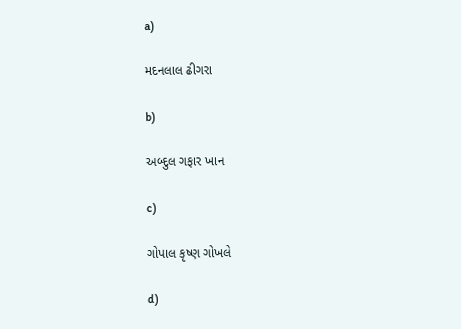a)

મદનલાલ ઢીગરા

b)

અબ્દુલ ગફાર ખાન

c)

ગોપાલ કૃષ્ણ ગોખલે

d)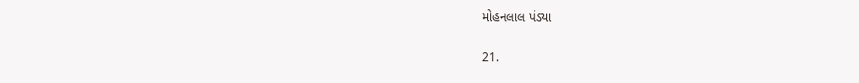મોહનલાલ પંડ્યા

21.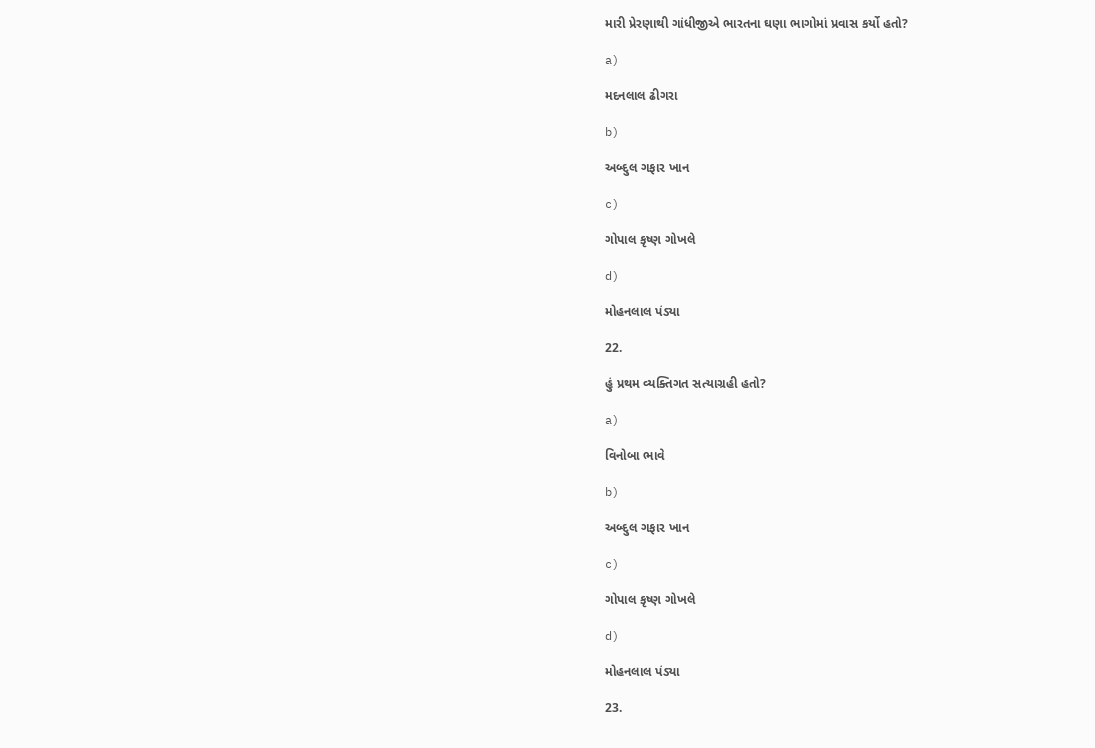મારી પ્રેરણાથી ગાંધીજીએ ભારતના ઘણા ભાગોમાં પ્રવાસ કર્યો હતો?

a)

મદનલાલ ઢીગરા

b)

અબ્દુલ ગફાર ખાન

c)

ગોપાલ કૃષ્ણ ગોખલે

d)

મોહનલાલ પંડ્યા

22.

હું પ્રથમ વ્યક્તિગત સત્યાગ્રહી હતો?

a)

વિનોબા ભાવે

b)

અબ્દુલ ગફાર ખાન

c)

ગોપાલ કૃષ્ણ ગોખલે

d)

મોહનલાલ પંડ્યા

23.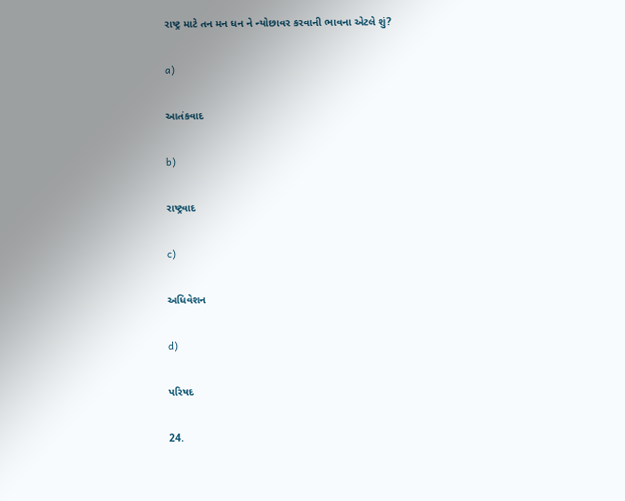રાષ્ટ્ર માટે તન મન ધન ને ન્યોછાવર કરવાની ભાવના એટલે શું?

a)

આતંકવાદ

b)

રાષ્ટ્રવાદ

c)

અધિવેશન

d)

પરિષદ

24.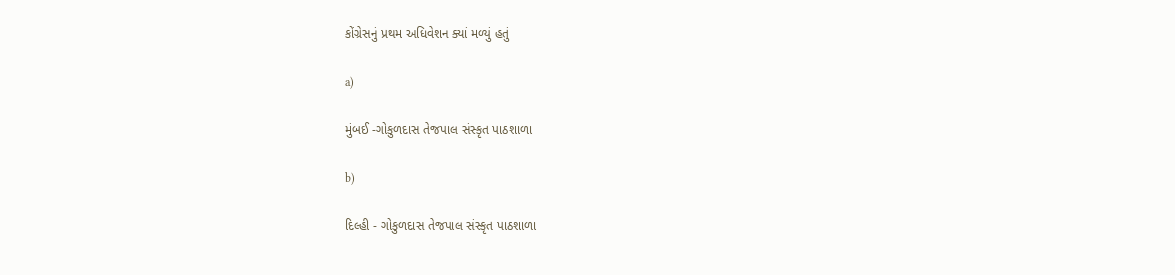કોંગ્રેસનું પ્રથમ અધિવેશન ક્યાં મળ્યું હતું

a)

મુંબઈ -ગોકુળદાસ તેજપાલ સંસ્કૃત પાઠશાળા

b)

દિલ્હી - ગોકુળદાસ તેજપાલ સંસ્કૃત પાઠશાળા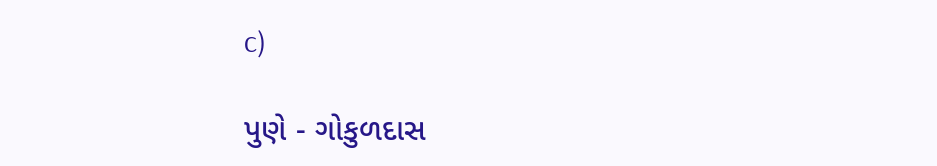c)

પુણે - ગોકુળદાસ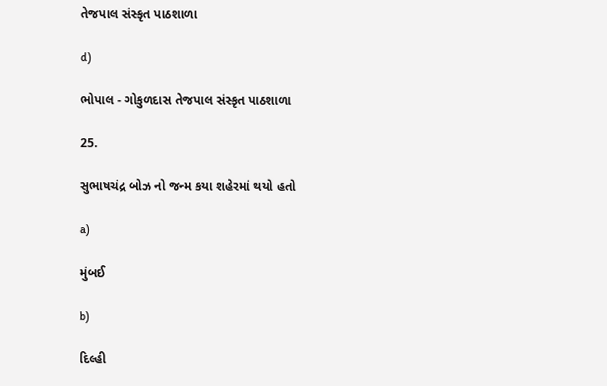તેજપાલ સંસ્કૃત પાઠશાળા

d)

ભોપાલ - ગોકુળદાસ તેજપાલ સંસ્કૃત પાઠશાળા

25.

સુભાષચંદ્ર બોઝ નો જન્મ કયા શહેરમાં થયો હતો

a)

મુંબઈ

b)

દિલ્હી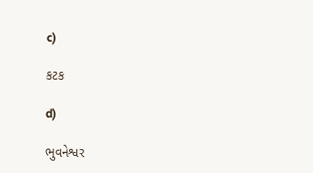c)

કટક

d)

ભુવનેશ્વર